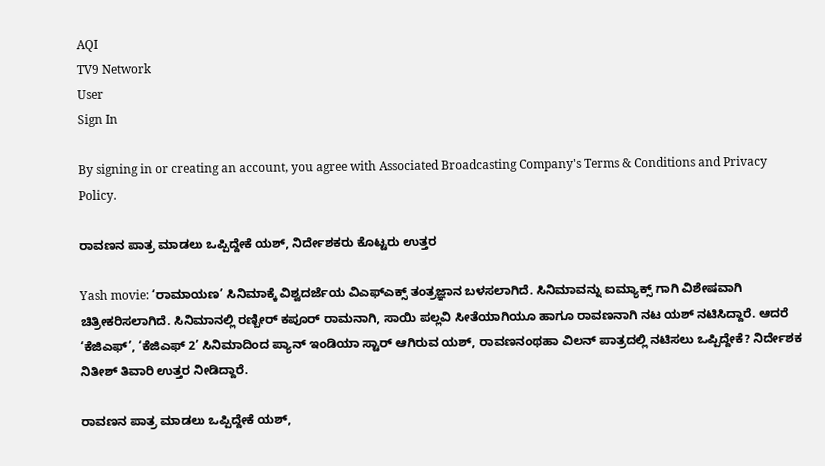AQI
TV9 Network
User
Sign In

By signing in or creating an account, you agree with Associated Broadcasting Company's Terms & Conditions and Privacy Policy.

ರಾವಣನ ಪಾತ್ರ ಮಾಡಲು ಒಪ್ಪಿದ್ದೇಕೆ ಯಶ್, ನಿರ್ದೇಶಕರು ಕೊಟ್ಟರು ಉತ್ತರ

Yash movie: ‘ರಾಮಾಯಣ’ ಸಿನಿಮಾಕ್ಕೆ ವಿಶ್ವದರ್ಜೆಯ ವಿಎಫ್ಎಕ್ಸ್ ತಂತ್ರಜ್ಞಾನ ಬಳಸಲಾಗಿದೆ. ಸಿನಿಮಾವನ್ನು ಐಮ್ಯಾಕ್ಸ್ ಗಾಗಿ ವಿಶೇಷವಾಗಿ ಚಿತ್ರೀಕರಿಸಲಾಗಿದೆ. ಸಿನಿಮಾನಲ್ಲಿ ರಣ್ಬೀರ್ ಕಪೂರ್ ರಾಮನಾಗಿ, ಸಾಯಿ ಪಲ್ಲವಿ ಸೀತೆಯಾಗಿಯೂ ಹಾಗೂ ರಾವಣನಾಗಿ ನಟ ಯಶ್ ನಟಿಸಿದ್ದಾರೆ. ಆದರೆ ‘ಕೆಜಿಎಫ್’, ‘ಕೆಜಿಎಫ್ 2’ ಸಿನಿಮಾದಿಂದ ಪ್ಯಾನ್ ಇಂಡಿಯಾ ಸ್ಟಾರ್ ಆಗಿರುವ ಯಶ್, ರಾವಣನಂಥಹಾ ವಿಲನ್ ಪಾತ್ರದಲ್ಲಿ ನಟಿಸಲು ಒಪ್ಪಿದ್ದೇಕೆ? ನಿರ್ದೇಶಕ ನಿತೀಶ್ ತಿವಾರಿ ಉತ್ತರ ನೀಡಿದ್ದಾರೆ.

ರಾವಣನ ಪಾತ್ರ ಮಾಡಲು ಒಪ್ಪಿದ್ದೇಕೆ ಯಶ್,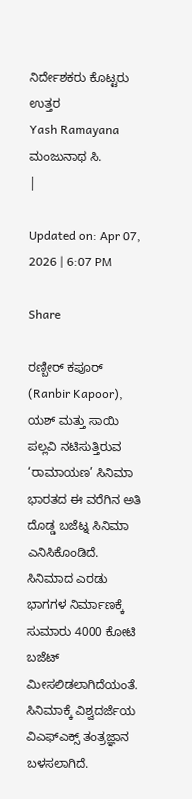ನಿರ್ದೇಶಕರು ಕೊಟ್ಟರು ಉತ್ತರ
Yash Ramayana
ಮಂಜುನಾಥ ಸಿ.
|

Updated on: Apr 07, 2026 | 6:07 PM

Share

ರಣ್ಬೀರ್ ಕಪೂರ್ (Ranbir Kapoor), ಯಶ್ ಮತ್ತು ಸಾಯಿ ಪಲ್ಲವಿ ನಟಿಸುತ್ತಿರುವ ‘ರಾಮಾಯಣ’ ಸಿನಿಮಾ ಭಾರತದ ಈ ವರೆಗಿನ ಅತಿ ದೊಡ್ಡ ಬಜೆಟ್ನ ಸಿನಿಮಾ ಎನಿಸಿಕೊಂಡಿದೆ. ಸಿನಿಮಾದ ಎರಡು ಭಾಗಗಳ ನಿರ್ಮಾಣಕ್ಕೆ ಸುಮಾರು 4000 ಕೋಟಿ ಬಜೆಟ್ ಮೀಸಲಿಡಲಾಗಿದೆಯಂತೆ. ಸಿನಿಮಾಕ್ಕೆ ವಿಶ್ವದರ್ಜೆಯ ವಿಎಫ್ಎಕ್ಸ್ ತಂತ್ರಜ್ಞಾನ ಬಳಸಲಾಗಿದೆ.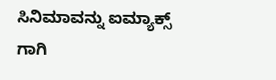ಸಿನಿಮಾವನ್ನು ಐಮ್ಯಾಕ್ಸ್ ಗಾಗಿ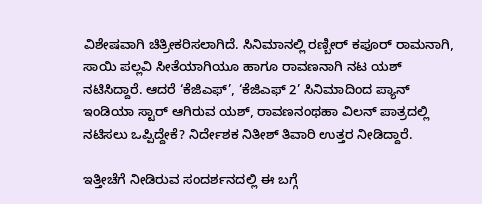ವಿಶೇಷವಾಗಿ ಚಿತ್ರೀಕರಿಸಲಾಗಿದೆ. ಸಿನಿಮಾನಲ್ಲಿ ರಣ್ಬೀರ್ ಕಪೂರ್ ರಾಮನಾಗಿ, ಸಾಯಿ ಪಲ್ಲವಿ ಸೀತೆಯಾಗಿಯೂ ಹಾಗೂ ರಾವಣನಾಗಿ ನಟ ಯಶ್ ನಟಿಸಿದ್ದಾರೆ. ಆದರೆ ‘ಕೆಜಿಎಫ್’, ‘ಕೆಜಿಎಫ್ 2’ ಸಿನಿಮಾದಿಂದ ಪ್ಯಾನ್ ಇಂಡಿಯಾ ಸ್ಟಾರ್ ಆಗಿರುವ ಯಶ್, ರಾವಣನಂಥಹಾ ವಿಲನ್ ಪಾತ್ರದಲ್ಲಿ ನಟಿಸಲು ಒಪ್ಪಿದ್ದೇಕೆ? ನಿರ್ದೇಶಕ ನಿತೀಶ್ ತಿವಾರಿ ಉತ್ತರ ನೀಡಿದ್ದಾರೆ.

ಇತ್ತೀಚೆಗೆ ನೀಡಿರುವ ಸಂದರ್ಶನದಲ್ಲಿ ಈ ಬಗ್ಗೆ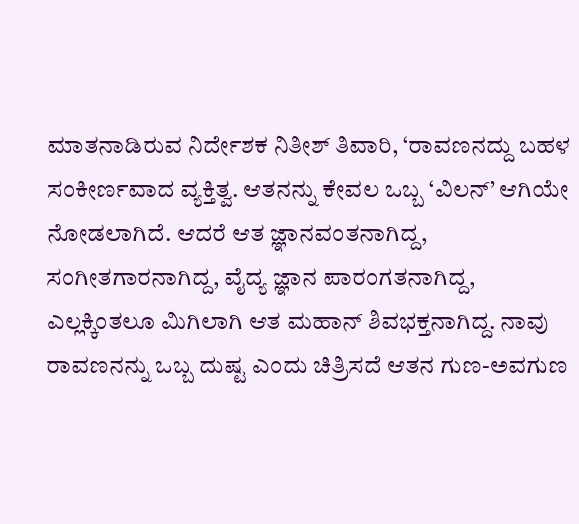ಮಾತನಾಡಿರುವ ನಿರ್ದೇಶಕ ನಿತೀಶ್ ತಿವಾರಿ, ‘ರಾವಣನದ್ದು ಬಹಳ ಸಂಕೀರ್ಣವಾದ ವ್ಯಕ್ತಿತ್ವ. ಆತನನ್ನು ಕೇವಲ ಒಬ್ಬ ‘ವಿಲನ್’ ಆಗಿಯೇ ನೋಡಲಾಗಿದೆ. ಆದರೆ ಆತ ಜ್ಞಾನವಂತನಾಗಿದ್ದ, ಸಂಗೀತಗಾರನಾಗಿದ್ದ, ವೈದ್ಯ ಜ್ಞಾನ ಪಾರಂಗತನಾಗಿದ್ದ, ಎಲ್ಲಕ್ಕಿಂತಲೂ ಮಿಗಿಲಾಗಿ ಆತ ಮಹಾನ್ ಶಿವಭಕ್ತನಾಗಿದ್ದ. ನಾವು ರಾವಣನನ್ನು ಒಬ್ಬ ದುಷ್ಟ ಎಂದು ಚಿತ್ರಿಸದೆ ಆತನ ಗುಣ-ಅವಗುಣ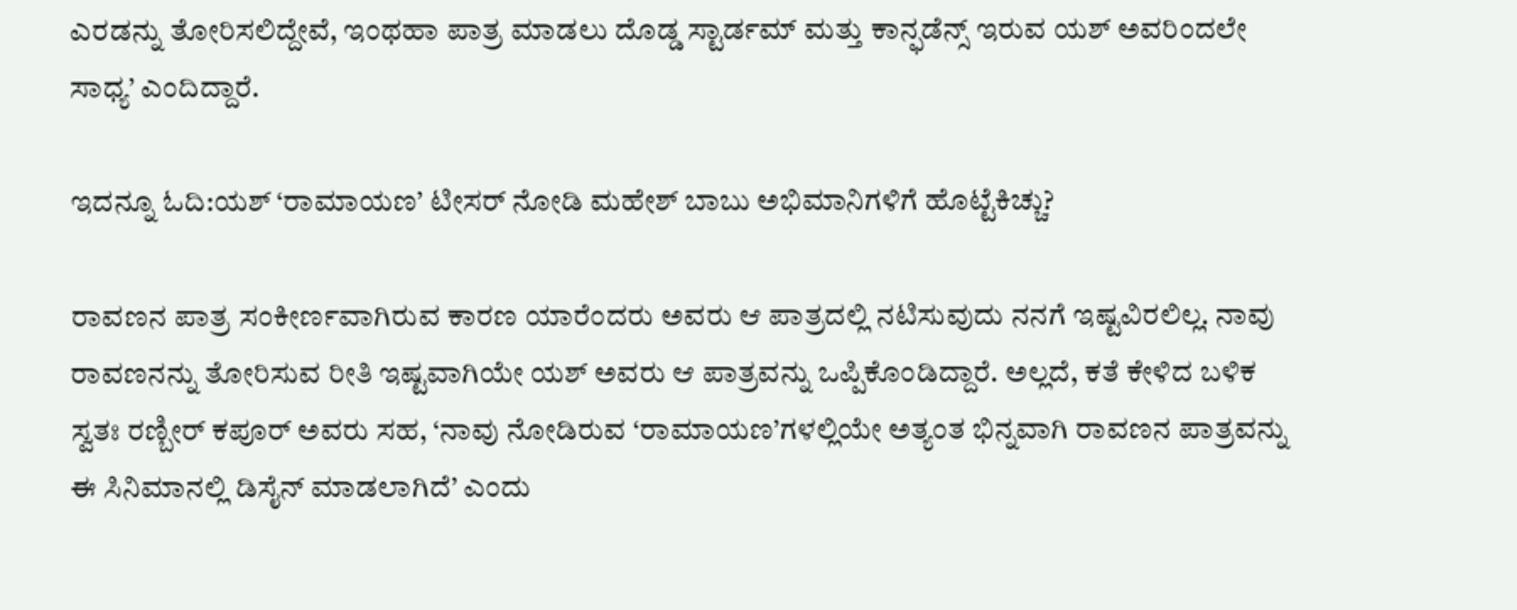ಎರಡನ್ನು ತೋರಿಸಲಿದ್ದೇವೆ, ಇಂಥಹಾ ಪಾತ್ರ ಮಾಡಲು ದೊಡ್ಡ ಸ್ಟಾರ್ಡಮ್ ಮತ್ತು ಕಾನ್ಫಡೆನ್ಸ್ ಇರುವ ಯಶ್ ಅವರಿಂದಲೇ ಸಾಧ್ಯ’ ಎಂದಿದ್ದಾರೆ.

ಇದನ್ನೂ ಓದಿ:ಯಶ್ ‘ರಾಮಾಯಣ’ ಟೀಸರ್ ನೋಡಿ ಮಹೇಶ್ ಬಾಬು ಅಭಿಮಾನಿಗಳಿಗೆ ಹೊಟ್ಟೆಕಿಚ್ಚು?

ರಾವಣನ ಪಾತ್ರ ಸಂಕೀರ್ಣವಾಗಿರುವ ಕಾರಣ ಯಾರೆಂದರು ಅವರು ಆ ಪಾತ್ರದಲ್ಲಿ ನಟಿಸುವುದು ನನಗೆ ಇಷ್ಟವಿರಲಿಲ್ಲ. ನಾವು ರಾವಣನನ್ನು ತೋರಿಸುವ ರೀತಿ ಇಷ್ಟವಾಗಿಯೇ ಯಶ್ ಅವರು ಆ ಪಾತ್ರವನ್ನು ಒಪ್ಪಿಕೊಂಡಿದ್ದಾರೆ. ಅಲ್ಲದೆ, ಕತೆ ಕೇಳಿದ ಬಳಿಕ ಸ್ವತಃ ರಣ್ಬೀರ್ ಕಪೂರ್ ಅವರು ಸಹ, ‘ನಾವು ನೋಡಿರುವ ‘ರಾಮಾಯಣ’ಗಳಲ್ಲಿಯೇ ಅತ್ಯಂತ ಭಿನ್ನವಾಗಿ ರಾವಣನ ಪಾತ್ರವನ್ನು ಈ ಸಿನಿಮಾನಲ್ಲಿ ಡಿಸೈನ್ ಮಾಡಲಾಗಿದೆ’ ಎಂದು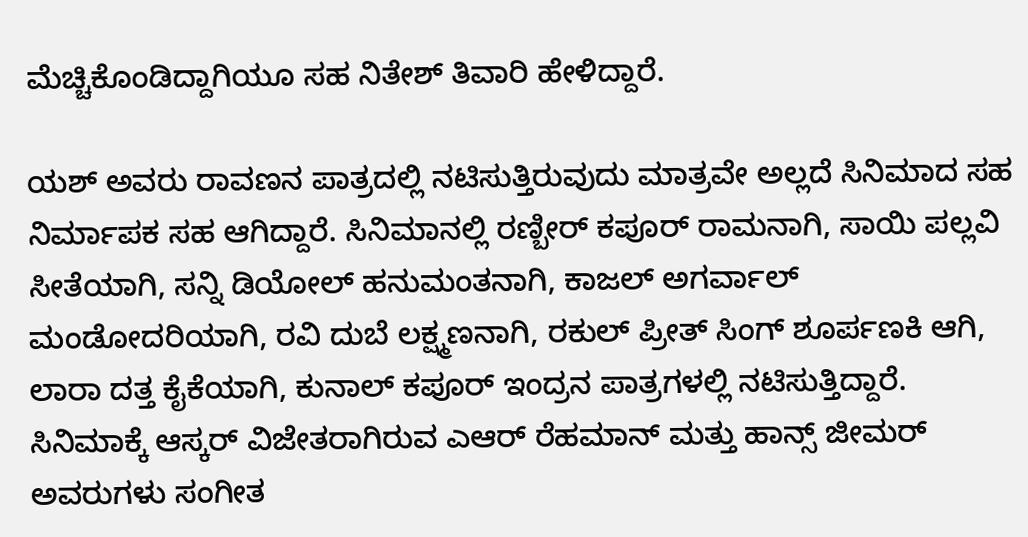ಮೆಚ್ಚಿಕೊಂಡಿದ್ದಾಗಿಯೂ ಸಹ ನಿತೇಶ್ ತಿವಾರಿ ಹೇಳಿದ್ದಾರೆ.

ಯಶ್ ಅವರು ರಾವಣನ ಪಾತ್ರದಲ್ಲಿ ನಟಿಸುತ್ತಿರುವುದು ಮಾತ್ರವೇ ಅಲ್ಲದೆ ಸಿನಿಮಾದ ಸಹ ನಿರ್ಮಾಪಕ ಸಹ ಆಗಿದ್ದಾರೆ. ಸಿನಿಮಾನಲ್ಲಿ ರಣ್ಬೀರ್ ಕಪೂರ್ ರಾಮನಾಗಿ, ಸಾಯಿ ಪಲ್ಲವಿ ಸೀತೆಯಾಗಿ, ಸನ್ನಿ ಡಿಯೋಲ್ ಹನುಮಂತನಾಗಿ, ಕಾಜಲ್ ಅಗರ್ವಾಲ್ ಮಂಡೋದರಿಯಾಗಿ, ರವಿ ದುಬೆ ಲಕ್ಷ್ಮಣನಾಗಿ, ರಕುಲ್ ಪ್ರೀತ್ ಸಿಂಗ್ ಶೂರ್ಪಣಕಿ ಆಗಿ, ಲಾರಾ ದತ್ತ ಕೈಕೆಯಾಗಿ, ಕುನಾಲ್ ಕಪೂರ್ ಇಂದ್ರನ ಪಾತ್ರಗಳಲ್ಲಿ ನಟಿಸುತ್ತಿದ್ದಾರೆ. ಸಿನಿಮಾಕ್ಕೆ ಆಸ್ಕರ್ ವಿಜೇತರಾಗಿರುವ ಎಆರ್ ರೆಹಮಾನ್ ಮತ್ತು ಹಾನ್ಸ್ ಜೀಮರ್ ಅವರುಗಳು ಸಂಗೀತ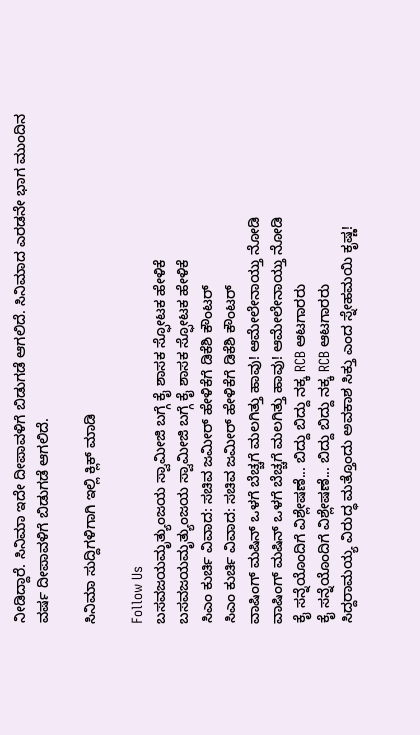ನೀಡಿದ್ದಾರೆ. ಸಿನಿಮಾ ಇದೇ ದೀಪಾವಳಿಗೆ ಬಿಡುಗಡೆ ಆಗಲಿದೆ. ಸಿನಿಮಾದ ಎರಡನೇ ಭಾಗ ಮುಂದಿನ ವರ್ಷ ದೀಪಾವಳಿಗೆ ಬಿಡುಗಡೆ ಆಗಲಿದೆ.

ಸಿನಿಮಾ ಸುದ್ದಿಗಳಿಗಾಗಿ ಇಲ್ಲಿ ಕ್ಲಿಕ್ ಮಾಡಿ

Follow Us
ಬಸವಜಯಮೃತ್ಯುಂಜಯ ಸ್ವಾಮೀಜಿ ಬಗ್ಗೆ ಕೈ ಶಾಸಕ ಸ್ಫೋಟಕ ಹೇಳಿಕೆ
ಬಸವಜಯಮೃತ್ಯುಂಜಯ ಸ್ವಾಮೀಜಿ ಬಗ್ಗೆ ಕೈ ಶಾಸಕ ಸ್ಫೋಟಕ ಹೇಳಿಕೆ
ಸಿಎಂ ಕುರ್ಚಿ ವಿವಾದ: ಸಚಿವ ಜಮೀರ್ ಹೇಳಿಕೆಗೆ ಡಿಕೆಶಿ ಕೌಂಟರ್
ಸಿಎಂ ಕುರ್ಚಿ ವಿವಾದ: ಸಚಿವ ಜಮೀರ್ ಹೇಳಿಕೆಗೆ ಡಿಕೆಶಿ ಕೌಂಟರ್
ವಾಷಿಂಗ್ ಮಷಿನ್ ಒಳಗೆ ಬೆಚ್ಚಗೆ ಮಲಗಿತ್ತು ಹಾವು! ಆಮೇಲೇನಾಯ್ತು ನೋಡಿ
ವಾಷಿಂಗ್ ಮಷಿನ್ ಒಳಗೆ ಬೆಚ್ಚಗೆ ಮಲಗಿತ್ತು ಹಾವು! ಆಮೇಲೇನಾಯ್ತು ನೋಡಿ
ಕೈ ಸನ್ನೆಯೊಂದಿಗೆ ವಿಶ್ಲೇಷಣೆ... ಬಿದ್ದು ಬಿದ್ದು ನಕ್ಕ RCB ಆಟಗಾರರು
ಕೈ ಸನ್ನೆಯೊಂದಿಗೆ ವಿಶ್ಲೇಷಣೆ... ಬಿದ್ದು ಬಿದ್ದು ನಕ್ಕ RCB ಆಟಗಾರರು
ಸಿದ್ದರಾಮಯ್ಯ ವಿರುದ್ಧ ಮತ್ತೊಂದು ಅವಕಾಶ ಸಿಕ್ತು ಎಂದ ಸ್ನೇಹಮಯಿ ಕೃಷ್ಣ!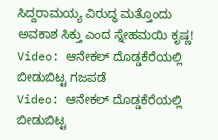ಸಿದ್ದರಾಮಯ್ಯ ವಿರುದ್ಧ ಮತ್ತೊಂದು ಅವಕಾಶ ಸಿಕ್ತು ಎಂದ ಸ್ನೇಹಮಯಿ ಕೃಷ್ಣ!
Video: ಆನೇಕಲ್ ದೊಡ್ಡಕೆರೆಯಲ್ಲಿ ಬೀಡುಬಿಟ್ಟ ಗಜಪಡೆ
Video: ಆನೇಕಲ್ ದೊಡ್ಡಕೆರೆಯಲ್ಲಿ ಬೀಡುಬಿಟ್ಟ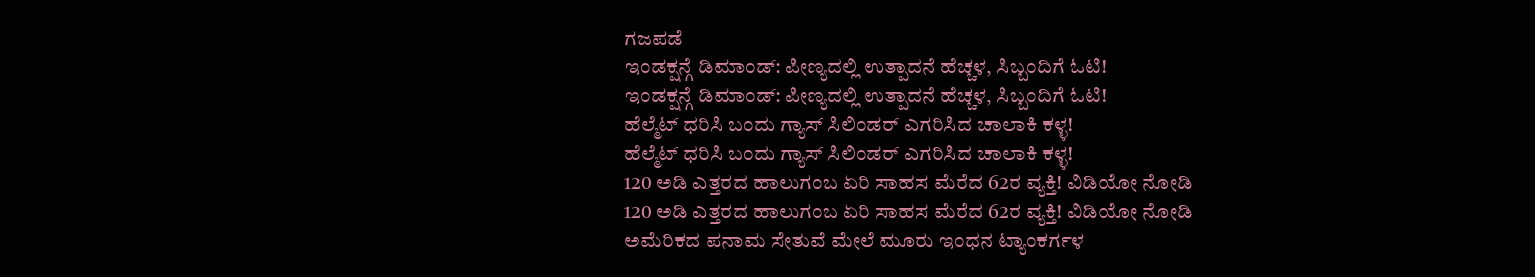ಗಜಪಡೆ
ಇಂಡಕ್ಷನ್ಗೆ ಡಿಮಾಂಡ್: ಪೀಣ್ಯದಲ್ಲಿ ಉತ್ಪಾದನೆ ಹೆಚ್ಚಳ, ಸಿಬ್ಬಂದಿಗೆ ಓಟಿ!
ಇಂಡಕ್ಷನ್ಗೆ ಡಿಮಾಂಡ್: ಪೀಣ್ಯದಲ್ಲಿ ಉತ್ಪಾದನೆ ಹೆಚ್ಚಳ, ಸಿಬ್ಬಂದಿಗೆ ಓಟಿ!
ಹೆಲ್ಮೆಟ್ ಧರಿಸಿ ಬಂದು ಗ್ಯಾಸ್ ಸಿಲಿಂಡರ್ ಎಗರಿಸಿದ ಚಾಲಾಕಿ ಕಳ್ಳ!
ಹೆಲ್ಮೆಟ್ ಧರಿಸಿ ಬಂದು ಗ್ಯಾಸ್ ಸಿಲಿಂಡರ್ ಎಗರಿಸಿದ ಚಾಲಾಕಿ ಕಳ್ಳ!
120 ಅಡಿ ಎತ್ತರದ ಹಾಲುಗಂಬ ಏರಿ ಸಾಹಸ ಮೆರೆದ 62ರ ವ್ಯಕ್ತಿ! ವಿಡಿಯೋ ನೋಡಿ
120 ಅಡಿ ಎತ್ತರದ ಹಾಲುಗಂಬ ಏರಿ ಸಾಹಸ ಮೆರೆದ 62ರ ವ್ಯಕ್ತಿ! ವಿಡಿಯೋ ನೋಡಿ
ಅಮೆರಿಕದ ಪನಾಮ ಸೇತುವೆ ಮೇಲೆ ಮೂರು ಇಂಧನ ಟ್ಯಾಂಕರ್ಗಳ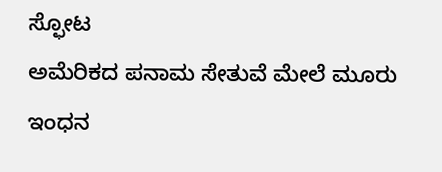ಸ್ಫೋಟ
ಅಮೆರಿಕದ ಪನಾಮ ಸೇತುವೆ ಮೇಲೆ ಮೂರು ಇಂಧನ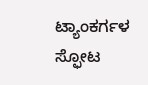ಟ್ಯಾಂಕರ್ಗಳ ಸ್ಫೋಟ